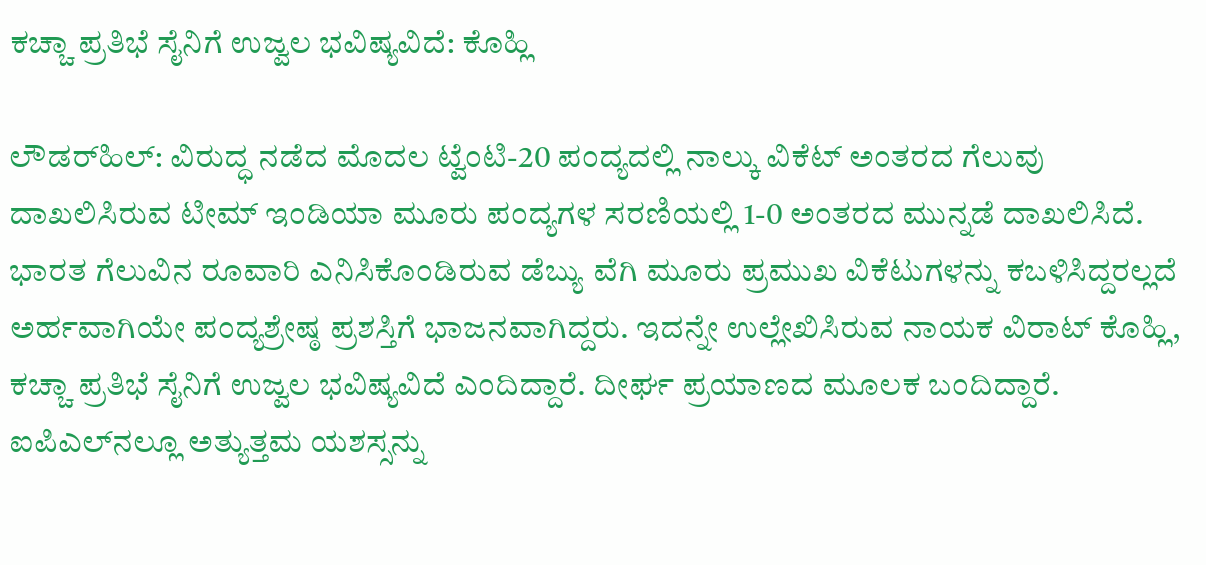ಕಚ್ಚಾ ಪ್ರತಿಭೆ ಸೈನಿಗೆ ಉಜ್ವಲ ಭವಿಷ್ಯವಿದೆ: ಕೊಹ್ಲಿ

ಲೌಡರ್‌ಹಿಲ್: ವಿರುದ್ಧ ನಡೆದ ಮೊದಲ ಟ್ವೆಂಟಿ-20 ಪಂದ್ಯದಲ್ಲಿ ನಾಲ್ಕು ವಿಕೆಟ್ ಅಂತರದ ಗೆಲುವು ದಾಖಲಿಸಿರುವ ಟೀಮ್ ಇಂಡಿಯಾ ಮೂರು ಪಂದ್ಯಗಳ ಸರಣಿಯಲ್ಲಿ 1-0 ಅಂತರದ ಮುನ್ನಡೆ ದಾಖಲಿಸಿದೆ. ಭಾರತ ಗೆಲುವಿನ ರೂವಾರಿ ಎನಿಸಿಕೊಂಡಿರುವ ಡೆಬ್ಯು ವೆಗಿ ಮೂರು ಪ್ರಮುಖ ವಿಕೆಟುಗಳನ್ನು ಕಬಳಿಸಿದ್ದರಲ್ಲದೆ ಅರ್ಹವಾಗಿಯೇ ಪಂದ್ಯಶ್ರೇಷ್ಠ ಪ್ರಶಸ್ತಿಗೆ ಭಾಜನವಾಗಿದ್ದರು. ಇದನ್ನೇ ಉಲ್ಲೇಖಿಸಿರುವ ನಾಯಕ ವಿರಾಟ್ ಕೊಹ್ಲಿ, ಕಚ್ಚಾ ಪ್ರತಿಭೆ ಸೈನಿಗೆ ಉಜ್ವಲ ಭವಿಷ್ಯವಿದೆ ಎಂದಿದ್ದಾರೆ. ದೀರ್ಘ ಪ್ರಯಾಣದ ಮೂಲಕ ಬಂದಿದ್ದಾರೆ. ಐಪಿಎಲ್‌ನಲ್ಲೂ ಅತ್ಯುತ್ತಮ ಯಶಸ್ಸನ್ನು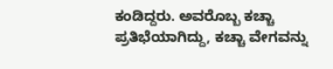ಕಂಡಿದ್ದರು. ಅವರೊಬ್ಬ ಕಚ್ಚಾ ಪ್ರತಿಭೆಯಾಗಿದ್ದು, ಕಚ್ಚಾ ವೇಗವನ್ನು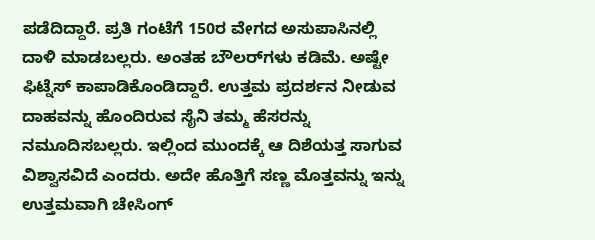ಪಡೆದಿದ್ದಾರೆ. ಪ್ರತಿ ಗಂಟೆಗೆ 150ರ ವೇಗದ ಅಸುಪಾಸಿನಲ್ಲಿ ದಾಳಿ ಮಾಡಬಲ್ಲರು. ಅಂತಹ ಬೌಲರ್‌ಗಳು ಕಡಿಮೆ. ಅಷ್ಟೇ ಫಿಟ್ನೆಸ್ ಕಾಪಾಡಿಕೊಂಡಿದ್ದಾರೆ. ಉತ್ತಮ ಪ್ರದರ್ಶನ ನೀಡುವ ದಾಹವನ್ನು ಹೊಂದಿರುವ ಸೈನಿ ತಮ್ಮ ಹೆಸರನ್ನು ನಮೂದಿಸಬಲ್ಲರು. ಇಲ್ಲಿಂದ ಮುಂದಕ್ಕೆ ಆ ದಿಶೆಯತ್ತ ಸಾಗುವ ವಿಶ್ವಾಸವಿದೆ ಎಂದರು. ಅದೇ ಹೊತ್ತಿಗೆ ಸಣ್ಣ ಮೊತ್ತವನ್ನು ಇನ್ನು ಉತ್ತಮವಾಗಿ ಚೇಸಿಂಗ್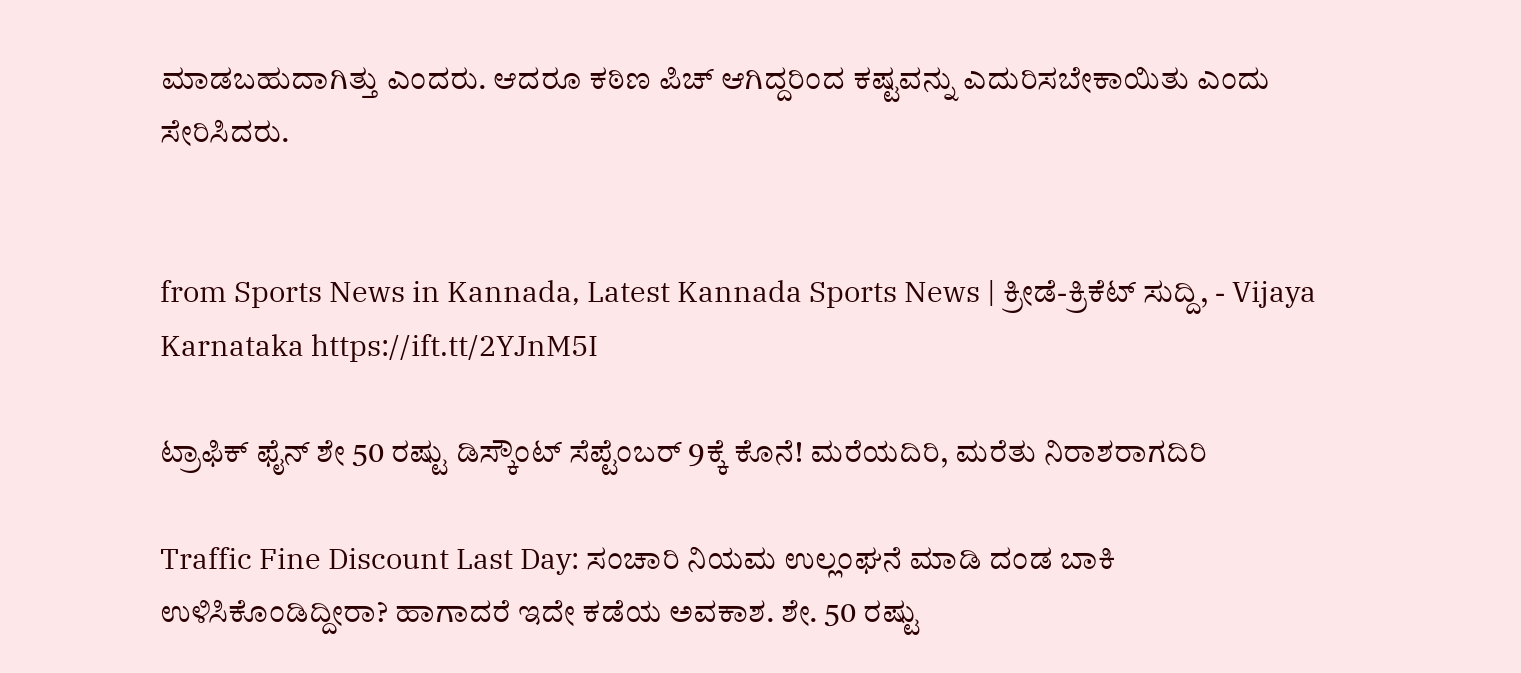ಮಾಡಬಹುದಾಗಿತ್ತು ಎಂದರು. ಆದರೂ ಕಠಿಣ ಪಿಚ್ ಆಗಿದ್ದರಿಂದ ಕಷ್ಟವನ್ನು ಎದುರಿಸಬೇಕಾಯಿತು ಎಂದು ಸೇರಿಸಿದರು.


from Sports News in Kannada, Latest Kannada Sports News | ಕ್ರೀಡೆ-ಕ್ರಿಕೆಟ್ ಸುದ್ದಿ, - Vijaya Karnataka https://ift.tt/2YJnM5I

ಟ್ರಾಫಿಕ್‌ ಫೈನ್‌ ಶೇ 50 ರಷ್ಟು ಡಿಸ್ಕೌಂಟ್‌ ಸೆಪ್ಟೆಂಬರ್‌ 9ಕ್ಕೆ ಕೊನೆ! ಮರೆಯದಿರಿ, ಮರೆತು ನಿರಾಶರಾಗದಿರಿ

Traffic Fine Discount Last Day: ಸಂಚಾರಿ ನಿಯಮ ಉಲ್ಲಂಘನೆ ಮಾಡಿ ದಂಡ ಬಾಕಿ ಉಳಿಸಿಕೊಂಡಿದ್ದೀರಾ? ಹಾಗಾದರೆ ಇದೇ ಕಡೆಯ ಅವಕಾಶ. ಶೇ. 50 ರಷ್ಟು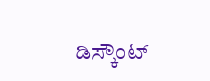ಡಿಸ್ಕೌಂಟ್‌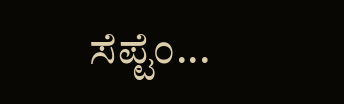ಸೆಪ್ಟೆಂ...